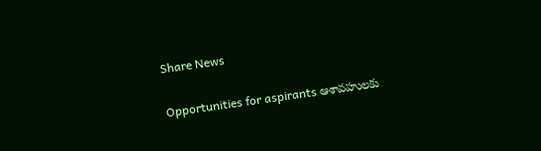Share News

Opportunities for aspirants ఆశావహులకు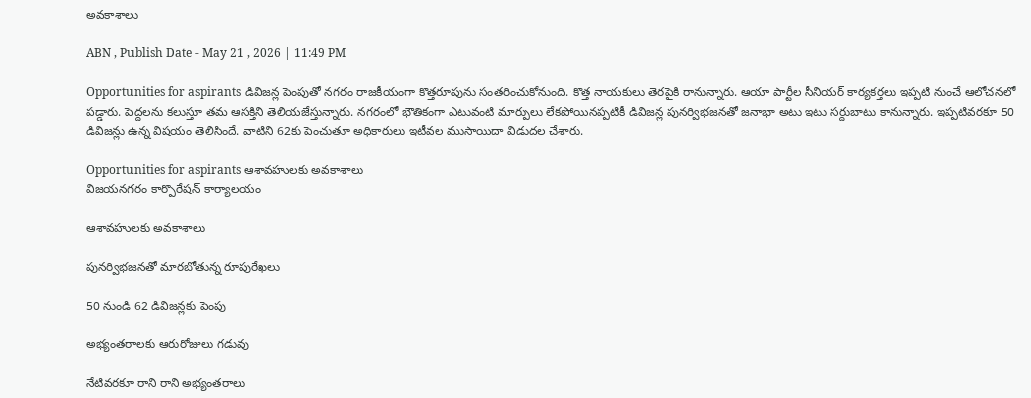అవకాశాలు

ABN , Publish Date - May 21 , 2026 | 11:49 PM

Opportunities for aspirants డివిజన్ల పెంపుతో నగరం రాజకీయంగా కొత్తరూపును సంతరించుకోనుంది. కొత్త నాయకులు తెరపైకి రానున్నారు. ఆయా పార్టీల సీనియర్‌ కార్యకర్తలు ఇప్పటి నుంచే ఆలోచనలో పడ్డారు. పెద్దలను కలుస్తూ తమ ఆసక్తిని తెలియజేస్తున్నారు. నగరంలో భౌతికంగా ఎటువంటి మార్పులు లేకపోయినప్పటికీ డివిజన్ల పునర్విభజనతో జనాభా అటు ఇటు సర్దుబాటు కానున్నారు. ఇప్పటివరకూ 50 డివిజన్లు ఉన్న విషయం తెలిసిందే. వాటిని 62కు పెంచుతూ అధికారులు ఇటీవల ముసాయిదా విడుదల చేశారు.

Opportunities for aspirants ఆశావహులకు అవకాశాలు
విజయనగరం కార్పొరేషన్‌ కార్యాలయం

ఆశావహులకు అవకాశాలు

పునర్విభజనతో మారబోతున్న రూపురేఖలు

50 నుండి 62 డివిజన్లకు పెంపు

అభ్యంతరాలకు ఆరురోజులు గడువు

నేటివరకూ రాని రాని అభ్యంతరాలు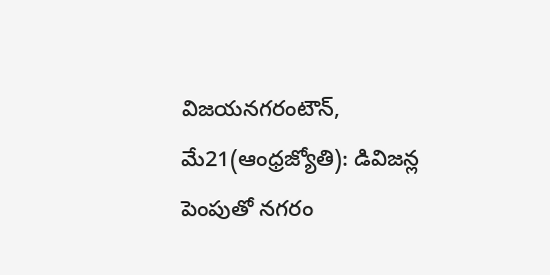విజయనగరంటౌన్‌, మే21(ఆంధ్రజ్యోతి): డివిజన్ల పెంపుతో నగరం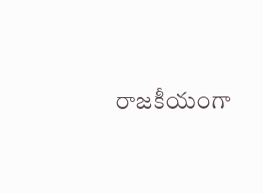రాజకీయంగా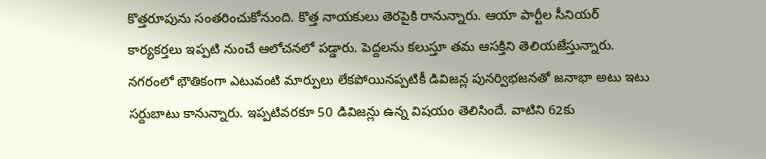కొత్తరూపును సంతరించుకోనుంది. కొత్త నాయకులు తెరపైకి రానున్నారు. ఆయా పార్టీల సీనియర్‌ కార్యకర్తలు ఇప్పటి నుంచే ఆలోచనలో పడ్డారు. పెద్దలను కలుస్తూ తమ ఆసక్తిని తెలియజేస్తున్నారు. నగరంలో భౌతికంగా ఎటువంటి మార్పులు లేకపోయినప్పటికీ డివిజన్ల పునర్విభజనతో జనాభా అటు ఇటు సర్దుబాటు కానున్నారు. ఇప్పటివరకూ 50 డివిజన్లు ఉన్న విషయం తెలిసిందే. వాటిని 62కు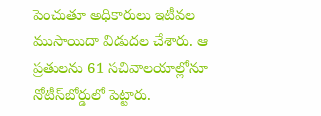పెంచుతూ అధికారులు ఇటీవల ముసాయిదా విడుదల చేశారు. ఆ ప్రతులను 61 సచివాలయాల్లోనూ నోటీస్‌బోర్డులో పెట్టారు.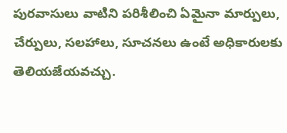పురవాసులు వాటిని పరిశీలించి ఏమైనా మార్పులు, చేర్పులు, సలహాలు, సూచనలు ఉంటే అధికారులకు తెలియజేయవచ్చు.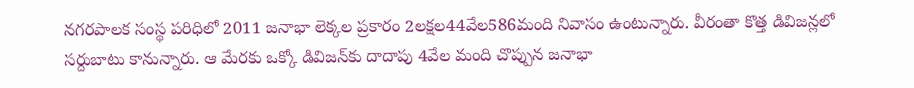నగరపాలక సంస్థ పరిధిలో 2011 జనాభా లెక్కల ప్రకారం 2లక్షల44వేల586మంది నివాసం ఉంటున్నారు. వీరంతా కొత్త డివిజన్లలో సర్దుబాటు కానున్నారు. ఆ మేరకు ఒక్కో డివిజన్‌కు దాదాపు 4వేల మంది చొప్పున జనాభా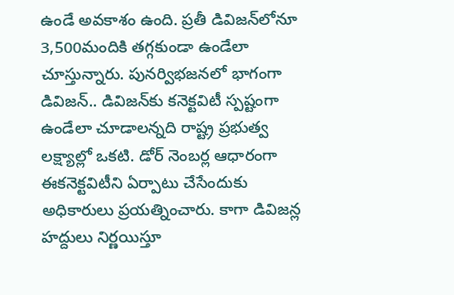ఉండే అవకాశం ఉంది. ప్రతీ డివిజన్‌లోనూ 3,500మందికి తగ్గకుండా ఉండేలా చూస్తున్నారు. పునర్విభజనలో భాగంగా డివిజన్‌.. డివిజన్‌కు కనెక్టవిటీ స్పష్టంగా ఉండేలా చూడాలన్నది రాష్ట్ర ప్రభుత్వ లక్ష్యాల్లో ఒకటి. డోర్‌ నెంబర్ల ఆధారంగా ఈకనెక్టవిటీని ఏర్పాటు చేసేందుకు అధికారులు ప్రయత్నించారు. కాగా డివిజన్ల హద్దులు నిర్ణయిస్తూ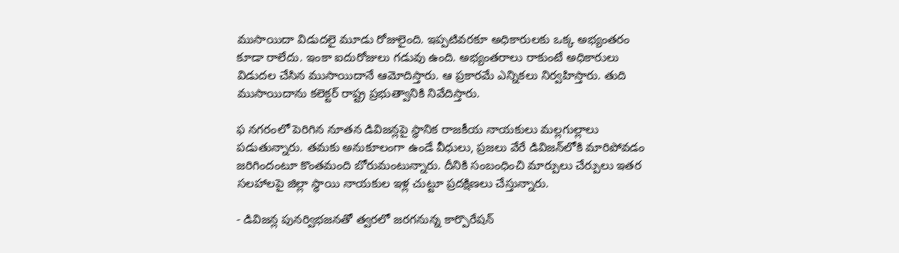ముసాయిదా విడుదలై మూడు రోజులైంది. ఇప్పటివరకూ అధికారులకు ఒక్క అభ్యంతరం కూడా రాలేదు. ఇంకా ఐదురోజులు గడువు ఉంది. అభ్యంతరాలు రాకుంటే అధికారులు విడుదల చేసిన ముసాయిదానే ఆమోదిస్తారు. ఆ ప్రకారమే ఎన్నికలు నిర్వహిస్తారు. తుది ముసాయిదాను కలెక్టర్‌ రాష్ట్ర ప్రభుత్వానికి నివేదిస్తారు.

ఫ నగరంలో పెరిగిన నూతన డివిజన్లపై స్థానిక రాజకీయ నాయకులు మల్లగుల్లాలు పడుతున్నారు. తమకు అనుకూలంగా ఉండే వీధులు, ప్రజలు వేరే డివిజన్‌లోకి మారిపోవడం జరిగిందంటూ కొంతమంది బోరుమంటున్నారు. దీనికి సంబంధించి మార్పులు చేర్పులు ఇతర సలహాలపై జిల్లా స్థాయి నాయకుల ఇళ్ల చుట్టూ ప్రదక్షిణలు చేస్తున్నారు.

- డివిజన్ల పునర్విభజనతో త్వరలో జరగనున్న కార్పొరేషన్‌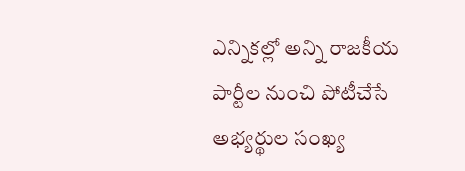ఎన్నికల్లో అన్ని రాజకీయ పార్టీల నుంచి పోటీచేసే అభ్యర్థుల సంఖ్య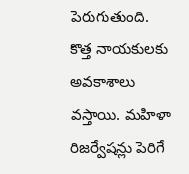పెరుగుతుంది. కొత్త నాయకులకు అవకాశాలు వస్తాయి. మహిళా రిజర్వేషన్లు పెరిగే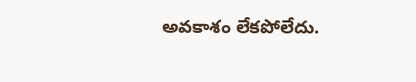అవకాశం లేకపోలేదు.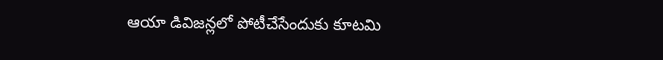ఆయా డివిజన్లలో పోటీచేసేందుకు కూటమి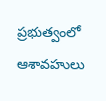ప్రభుత్వంలో ఆశావహులు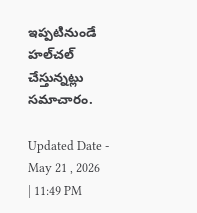ఇప్పటినుండే హల్‌చల్‌ చేస్తున్నట్లు సమాచారం.

Updated Date - May 21 , 2026 | 11:49 PM